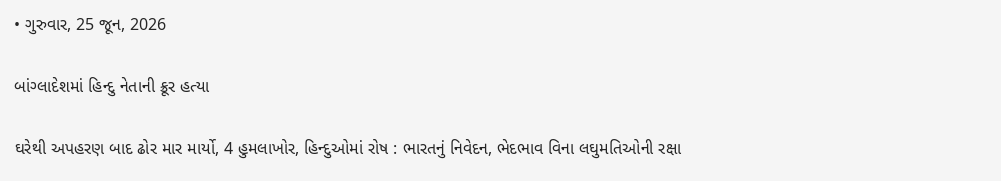• ગુરુવાર, 25 જૂન, 2026

બાંગ્લાદેશમાં હિન્દુ નેતાની ક્રૂર હત્યા

ઘરેથી અપહરણ બાદ ઢોર માર માર્યો, 4 હુમલાખોર, હિન્દુઓમાં રોષ : ભારતનું નિવેદન, ભેદભાવ વિના લઘુમતિઓની રક્ષા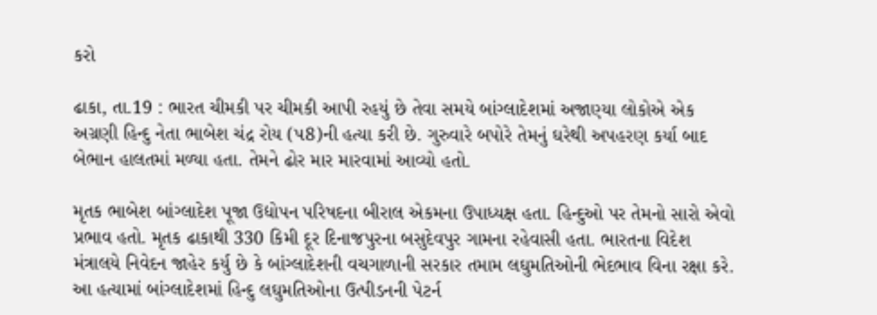કરો

ઢાકા, તા.19 : ભારત ચીમકી પર ચીમકી આપી રહયું છે તેવા સમયે બાંગ્લાદેશમાં અજાણ્યા લોકોએ એક અગ્રણી હિન્દુ નેતા ભાબેશ ચંદ્ર રોય (પ8)ની હત્યા કરી છે. ગુરુવારે બપોરે તેમનું ઘરેથી અપહરણ કર્યા બાદ બેભાન હાલતમાં મળ્યા હતા. તેમને ઢોર માર મારવામાં આવ્યો હતો.

મૃતક ભાબેશ બાંગ્લાદેશ પૂજા ઉદ્યોપન પરિષદના બીરાલ એકમના ઉપાધ્યક્ષ હતા. હિન્દુઓ પર તેમનો સારો એવો પ્રભાવ હતો. મૃતક ઢાકાથી 330 કિમી દૂર દિનાજપુરના બસુદેવપુર ગામના રહેવાસી હતા. ભારતના વિદેશ મંત્રાલયે નિવેદન જાહેર કર્યુ છે કે બાંગ્લાદેશની વચગાળાની સરકાર તમામ લઘુમતિઓની ભેદભાવ વિના રક્ષા કરે. આ હત્યામાં બાંગ્લાદેશમાં હિન્દુ લઘુમતિઓના ઉત્પીડનની પેટર્ન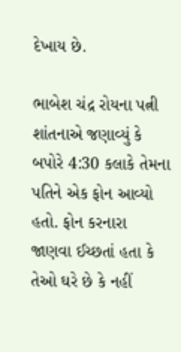દેખાય છે.

ભાબેશ ચંદ્ર રોયના પત્ની શાંતનાએ જણાવ્યું કે બપોરે 4:30 કલાકે તેમના પતિને એક ફોન આવ્યો હતો. ફોન કરનારા જાણવા ઈચ્છતાં હતા કે તેઓ ઘરે છે કે નહીં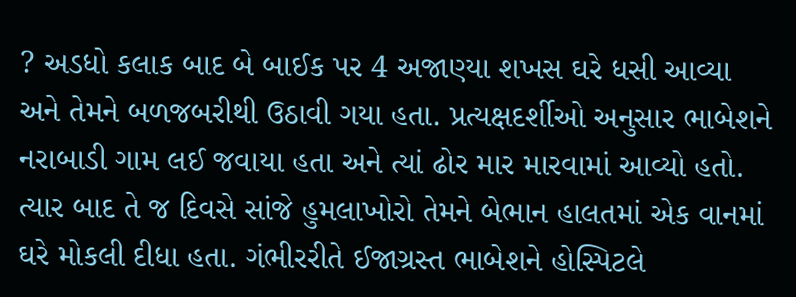? અડધો કલાક બાદ બે બાઈક પર 4 અજાણ્યા શખસ ઘરે ધસી આવ્યા અને તેમને બળજબરીથી ઉઠાવી ગયા હતા. પ્રત્યક્ષદર્શીઓ અનુસાર ભાબેશને નરાબાડી ગામ લઈ જવાયા હતા અને ત્યાં ઢોર માર મારવામાં આવ્યો હતો.  ત્યાર બાદ તે જ દિવસે સાંજે હુમલાખોરો તેમને બેભાન હાલતમાં એક વાનમાં ઘરે મોકલી દીધા હતા. ગંભીરરીતે ઈજાગ્રસ્ત ભાબેશને હોસ્પિટલે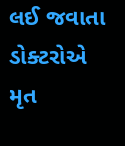લઈ જવાતા ડોક્ટરોએ મૃત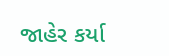જાહેર કર્યા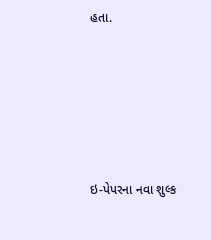હતા.







ઇ-પેપરના નવા શુલ્ક